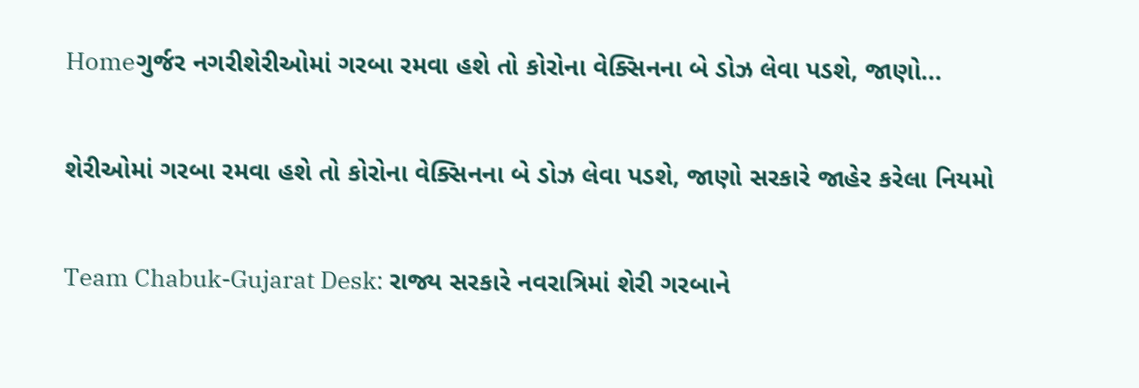Homeગુર્જર નગરીશેરીઓમાં ગરબા રમવા હશે તો કોરોના વેક્સિનના બે ડોઝ લેવા પડશે, જાણો...

શેરીઓમાં ગરબા રમવા હશે તો કોરોના વેક્સિનના બે ડોઝ લેવા પડશે, જાણો સરકારે જાહેર કરેલા નિયમો

Team Chabuk-Gujarat Desk: રાજ્ય સરકારે નવરાત્રિમાં શેરી ગરબાને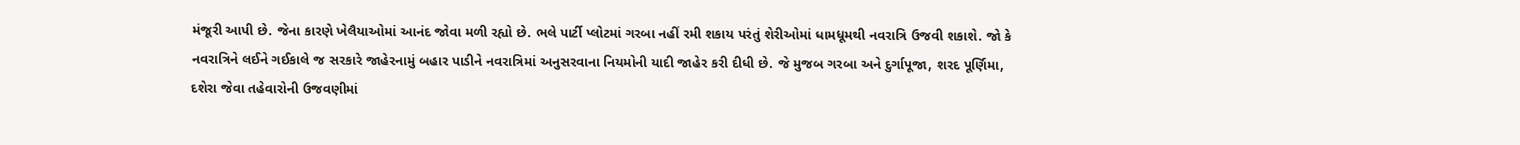મંજૂરી આપી છે. જેના કારણે ખેલૈયાઓમાં આનંદ જોવા મળી રહ્યો છે. ભલે પાર્ટી પ્લોટમાં ગરબા નહીં રમી શકાય પરંતું શેરીઓમાં ધામધૂમથી નવરાત્રિ ઉજવી શકાશે. જો કે નવરાત્રિને લઈને ગઈકાલે જ સરકારે જાહેરનામું બહાર પાડીને નવરાત્રિમાં અનુસરવાના નિયમોની યાદી જાહેર કરી દીધી છે. જે મુજબ ગરબા અને દુર્ગાપૂજા, શરદ પૂર્ણિમા, દશેરા જેવા તહેવારોની ઉજવણીમાં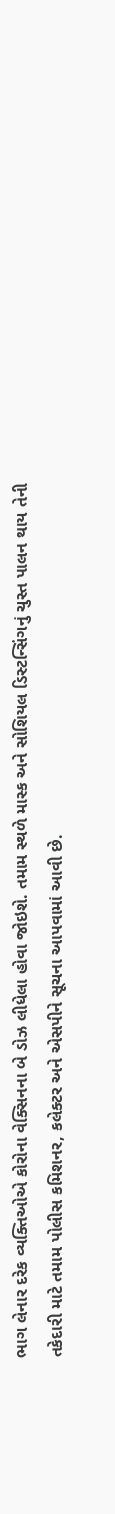ભાગ લેનાર દરેક વ્યક્તિઓએ કોરોના વેક્સિનના બે ડોઝ લીધેલા હોવા જોઇશે. તમામ સ્થળે માસ્ક અને સોશિયલ ડિસ્ટન્સિંગનું ચુસ્ત પાલન થાય તેની તકેદારી માટે તમામ પોલીસ કમિશનર, કલેક્ટર અને એસપીને સૂચના આપવામાં આવી છે.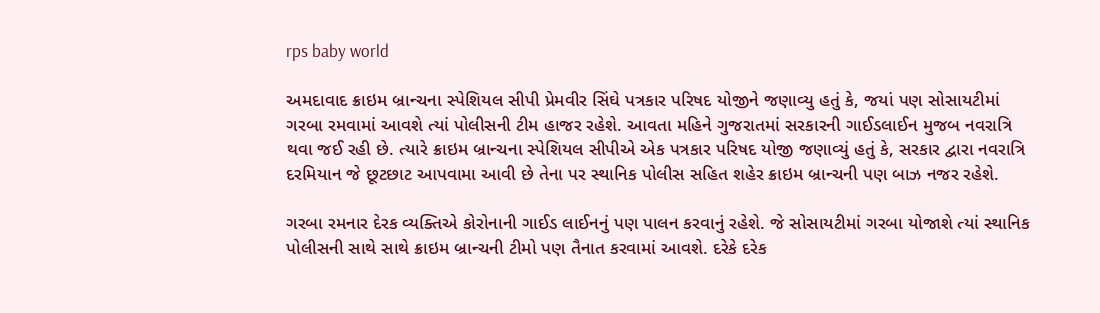rps baby world

અમદાવાદ ક્રાઇમ બ્રાન્ચના સ્પેશિયલ સીપી પ્રેમવીર સિંઘે પત્રકાર પરિષદ યોજીને જણાવ્યુ હતું કે, જયાં પણ સોસાયટીમાં ગરબા રમવામાં આવશે ત્યાં પોલીસની ટીમ હાજર રહેશે. આવતા મહિને ગુજરાતમાં સરકારની ગાઈડલાઈન મુજબ નવરાત્રિ થવા જઈ રહી છે. ત્યારે ક્રાઇમ બ્રાન્ચના સ્પેશિયલ સીપીએ એક પત્રકાર પરિષદ યોજી જણાવ્યું હતું કે, સરકાર દ્વારા નવરાત્રિ દરમિયાન જે છૂટછાટ આપવામા આવી છે તેના પર સ્થાનિક પોલીસ સહિત શહેર ક્રાઇમ બ્રાન્ચની પણ બાઝ નજર રહેશે.

ગરબા રમનાર દેરક વ્યક્તિએ કોરોનાની ગાઈડ લાઈનનું પણ પાલન કરવાનું રહેશે. જે સોસાયટીમાં ગરબા યોજાશે ત્યાં સ્થાનિક પોલીસની સાથે સાથે ક્રાઇમ બ્રાન્ચની ટીમો પણ તૈનાત કરવામાં આવશે. દરેકે દરેક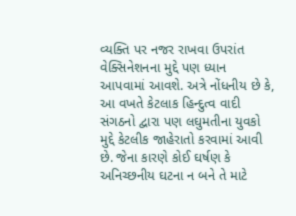વ્યક્તિ પર નજર રાખવા ઉપરાંત વેક્સિનેશનના મુદ્દે પણ ધ્યાન આપવામાં આવશે. અત્રે નોંધનીય છે કે, આ વખતે કેટલાક હિન્દુત્વ વાદી સંગઠનો દ્વારા પણ લઘુમતીના યુવકો મુદ્દે કેટલીક જાહેરાતો કરવામાં આવી છે. જેના કારણે કોઈ ઘર્ષણ કે અનિચ્છનીય ઘટના ન બને તે માટે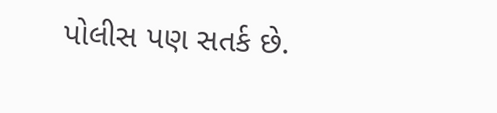પોલીસ પણ સતર્ક છે.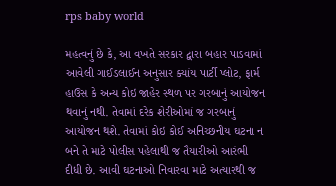rps baby world

મહત્વનું છે કે, આ વખતે સરકાર દ્વારા બહાર પાડવામાં આવેલી ગાઈડલાઈન અનુસાર ક્યાંય પાર્ટી પ્લોટ, ફાર્મ હાઉસ કે અન્ય કોઇ જાહેર સ્થળ પર ગરબાનું આયોજન થવાનું નથી. તેવામાં દરેક શેરીઓમાં જ ગરબાનું આયોજન થશે. તેવામાં કોઇ કોઈ અનિચ્છનીય ઘટના ન બને તે માટે પોલીસ પહેલાથી જ તૈયારીઓ આરંભી દીધી છે. આવી ઘટનાઓ નિવારવા માટે અત્યારથી જ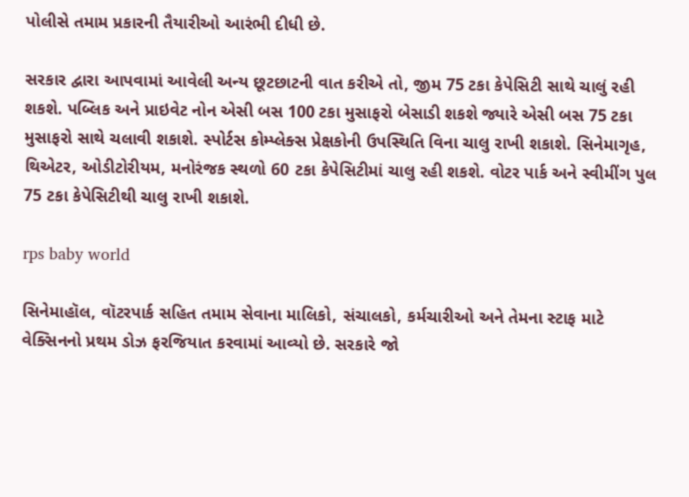પોલીસે તમામ પ્રકારની તૈયારીઓ આરંભી દીધી છે.

સરકાર દ્વારા આપવામાં આવેલી અન્ય છૂટછાટની વાત કરીએ તો, જીમ 75 ટકા કેપેસિટી સાથે ચાલું રહી શકશે. પબ્લિક અને પ્રાઇવેટ નોન એસી બસ 100 ટકા મુસાફરો બેસાડી શકશે જ્યારે એસી બસ 75 ટકા મુસાફરો સાથે ચલાવી શકાશે. સ્પોર્ટસ કોમ્પ્લેક્સ પ્રેક્ષકોની ઉપસ્થિતિ વિના ચાલુ રાખી શકાશે. સિનેમાગૃહ, થિએટર, ઓડીટોરીયમ, મનોરંજક સ્થળો 60 ટકા કેપેસિટીમાં ચાલુ રહી શકશે. વોટર પાર્ક અને સ્વીમીંગ પુલ 75 ટકા કેપેસિટીથી ચાલુ રાખી શકાશે.

rps baby world

સિનેમાહૉલ, વૉટરપાર્ક સહિત તમામ સેવાના માલિકો, સંચાલકો, કર્મચારીઓ અને તેમના સ્ટાફ માટે વેક્સિનનો પ્રથમ ડોઝ ફરજિયાત કરવામાં આવ્યો છે. સરકારે જો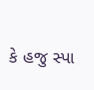કે હજુ સ્પા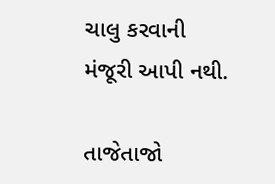ચાલુ કરવાની મંજૂરી આપી નથી.

તાજેતાજો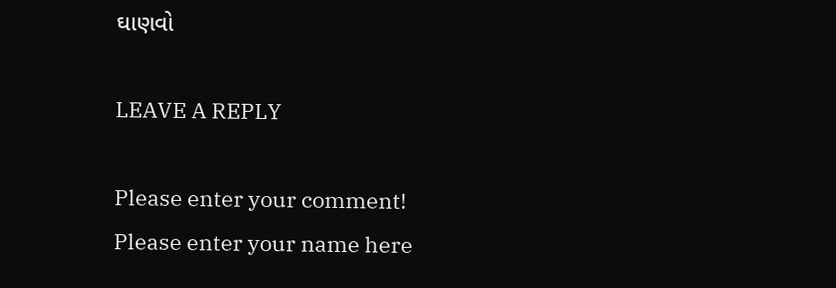ઘાણવો

LEAVE A REPLY

Please enter your comment!
Please enter your name here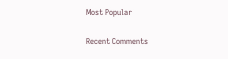Most Popular

Recent Comments